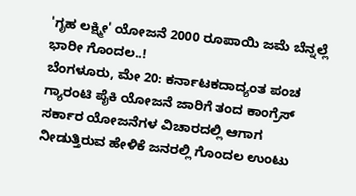'ಗೃಹ ಲಕ್ಷ್ಮೀ' ಯೋಜನೆ 2000 ರೂಪಾಯಿ ಜಮೆ ಬೆನ್ನಲ್ಲೆ ಭಾರೀ ಗೊಂದಲ..!
ಬೆಂಗಳೂರು, ಮೇ 20: ಕರ್ನಾಟಕದಾದ್ಯಂತ ಪಂಚ ಗ್ಯಾರಂಟಿ ಪೈಕಿ ಯೋಜನೆ ಜಾರಿಗೆ ತಂದ ಕಾಂಗ್ರೆಸ್ ಸರ್ಕಾರ ಯೋಜನೆಗಳ ವಿಚಾರದಲ್ಲಿ ಆಗಾಗ ನೀಡುತ್ತಿರುವ ಹೇಳಿಕೆ ಜನರಲ್ಲಿ ಗೊಂದಲ ಉಂಟು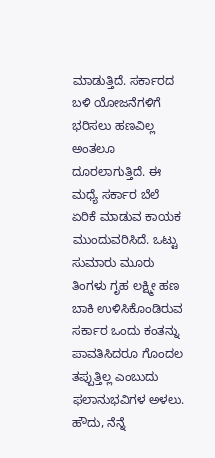ಮಾಡುತ್ತಿದೆ. ಸರ್ಕಾರದ ಬಳಿ ಯೋಜನೆಗಳಿಗೆ ಭರಿಸಲು ಹಣವಿಲ್ಲ ಅಂತಲೂ ದೂರಲಾಗುತ್ತಿದೆ. ಈ ಮಧ್ಯೆ ಸರ್ಕಾರ ಬೆಲೆ ಏರಿಕೆ ಮಾಡುವ ಕಾಯಕ ಮುಂದುವರಿಸಿದೆ. ಒಟ್ಟು ಸುಮಾರು ಮೂರು ತಿಂಗಳು ಗೃಹ ಲಕ್ಷ್ಮೀ ಹಣ ಬಾಕಿ ಉಳಿಸಿಕೊಂಡಿರುವ ಸರ್ಕಾರ ಒಂದು ಕಂತನ್ನು ಪಾವತಿಸಿದರೂ ಗೊಂದಲ ತಪ್ಪುತ್ತಿಲ್ಲ ಎಂಬುದು ಫಲಾನುಭವಿಗಳ ಅಳಲು.
ಹೌದು, ನೆನ್ನೆ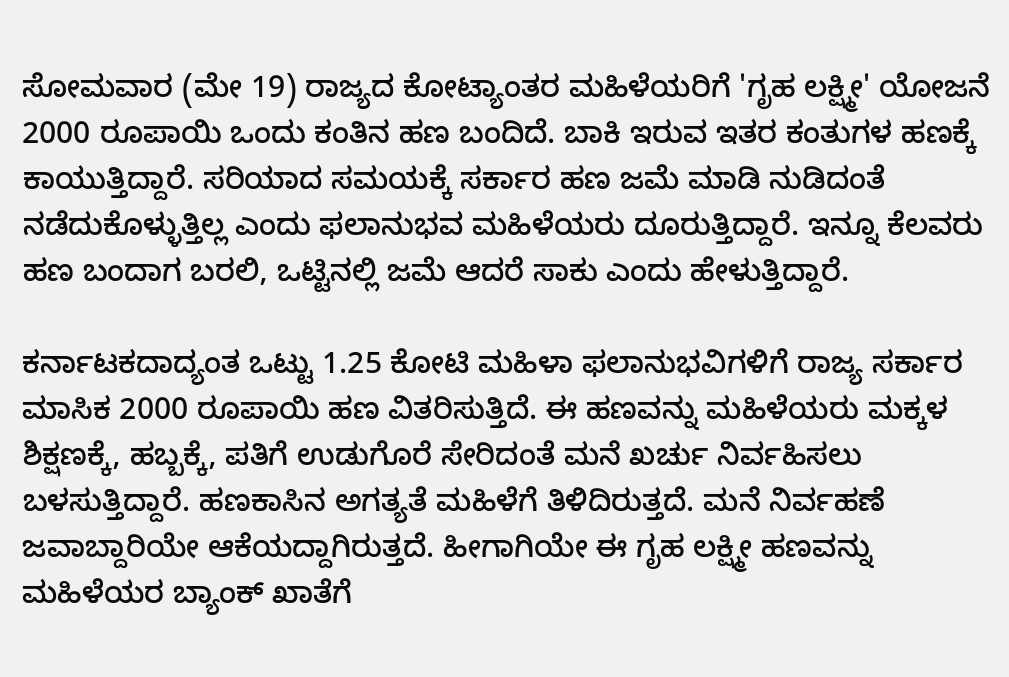ಸೋಮವಾರ (ಮೇ 19) ರಾಜ್ಯದ ಕೋಟ್ಯಾಂತರ ಮಹಿಳೆಯರಿಗೆ 'ಗೃಹ ಲಕ್ಷ್ಮೀ' ಯೋಜನೆ 2000 ರೂಪಾಯಿ ಒಂದು ಕಂತಿನ ಹಣ ಬಂದಿದೆ. ಬಾಕಿ ಇರುವ ಇತರ ಕಂತುಗಳ ಹಣಕ್ಕೆ ಕಾಯುತ್ತಿದ್ದಾರೆ. ಸರಿಯಾದ ಸಮಯಕ್ಕೆ ಸರ್ಕಾರ ಹಣ ಜಮೆ ಮಾಡಿ ನುಡಿದಂತೆ ನಡೆದುಕೊಳ್ಳುತ್ತಿಲ್ಲ ಎಂದು ಫಲಾನುಭವ ಮಹಿಳೆಯರು ದೂರುತ್ತಿದ್ದಾರೆ. ಇನ್ನೂ ಕೆಲವರು ಹಣ ಬಂದಾಗ ಬರಲಿ, ಒಟ್ಟಿನಲ್ಲಿ ಜಮೆ ಆದರೆ ಸಾಕು ಎಂದು ಹೇಳುತ್ತಿದ್ದಾರೆ.

ಕರ್ನಾಟಕದಾದ್ಯಂತ ಒಟ್ಟು 1.25 ಕೋಟಿ ಮಹಿಳಾ ಫಲಾನುಭವಿಗಳಿಗೆ ರಾಜ್ಯ ಸರ್ಕಾರ ಮಾಸಿಕ 2000 ರೂಪಾಯಿ ಹಣ ವಿತರಿಸುತ್ತಿದೆ. ಈ ಹಣವನ್ನು ಮಹಿಳೆಯರು ಮಕ್ಕಳ ಶಿಕ್ಷಣಕ್ಕೆ, ಹಬ್ಬಕ್ಕೆ, ಪತಿಗೆ ಉಡುಗೊರೆ ಸೇರಿದಂತೆ ಮನೆ ಖರ್ಚು ನಿರ್ವಹಿಸಲು ಬಳಸುತ್ತಿದ್ದಾರೆ. ಹಣಕಾಸಿನ ಅಗತ್ಯತೆ ಮಹಿಳೆಗೆ ತಿಳಿದಿರುತ್ತದೆ. ಮನೆ ನಿರ್ವಹಣೆ ಜವಾಬ್ದಾರಿಯೇ ಆಕೆಯದ್ದಾಗಿರುತ್ತದೆ. ಹೀಗಾಗಿಯೇ ಈ ಗೃಹ ಲಕ್ಷ್ಮೀ ಹಣವನ್ನು ಮಹಿಳೆಯರ ಬ್ಯಾಂಕ್ ಖಾತೆಗೆ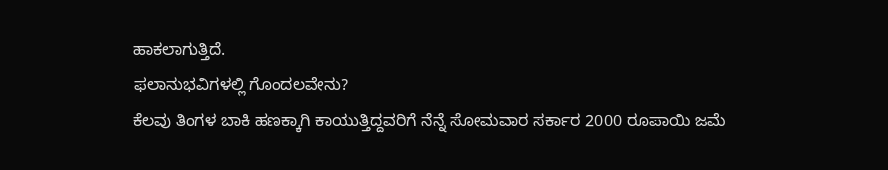ಹಾಕಲಾಗುತ್ತಿದೆ.
ಫಲಾನುಭವಿಗಳಲ್ಲಿ ಗೊಂದಲವೇನು?
ಕೆಲವು ತಿಂಗಳ ಬಾಕಿ ಹಣಕ್ಕಾಗಿ ಕಾಯುತ್ತಿದ್ದವರಿಗೆ ನೆನ್ನೆ ಸೋಮವಾರ ಸರ್ಕಾರ 2000 ರೂಪಾಯಿ ಜಮೆ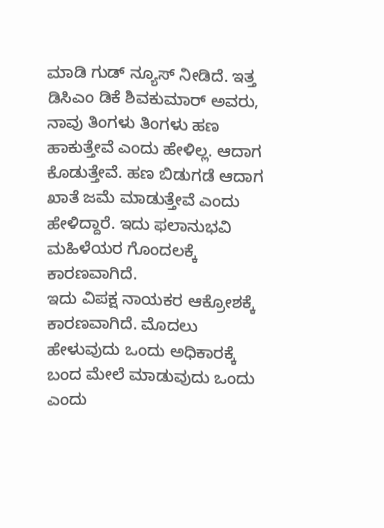ಮಾಡಿ ಗುಡ್ ನ್ಯೂಸ್ ನೀಡಿದೆ. ಇತ್ತ ಡಿಸಿಎಂ ಡಿಕೆ ಶಿವಕುಮಾರ್ ಅವರು, ನಾವು ತಿಂಗಳು ತಿಂಗಳು ಹಣ ಹಾಕುತ್ತೇವೆ ಎಂದು ಹೇಳಿಲ್ಲ. ಆದಾಗ ಕೊಡುತ್ತೇವೆ. ಹಣ ಬಿಡುಗಡೆ ಆದಾಗ ಖಾತೆ ಜಮೆ ಮಾಡುತ್ತೇವೆ ಎಂದು ಹೇಳಿದ್ದಾರೆ. ಇದು ಫಲಾನುಭವಿ ಮಹಿಳೆಯರ ಗೊಂದಲಕ್ಕೆ ಕಾರಣವಾಗಿದೆ.
ಇದು ವಿಪಕ್ಷ ನಾಯಕರ ಆಕ್ರೋಶಕ್ಕೆ ಕಾರಣವಾಗಿದೆ. ಮೊದಲು ಹೇಳುವುದು ಒಂದು ಅಧಿಕಾರಕ್ಕೆ ಬಂದ ಮೇಲೆ ಮಾಡುವುದು ಒಂದು ಎಂದು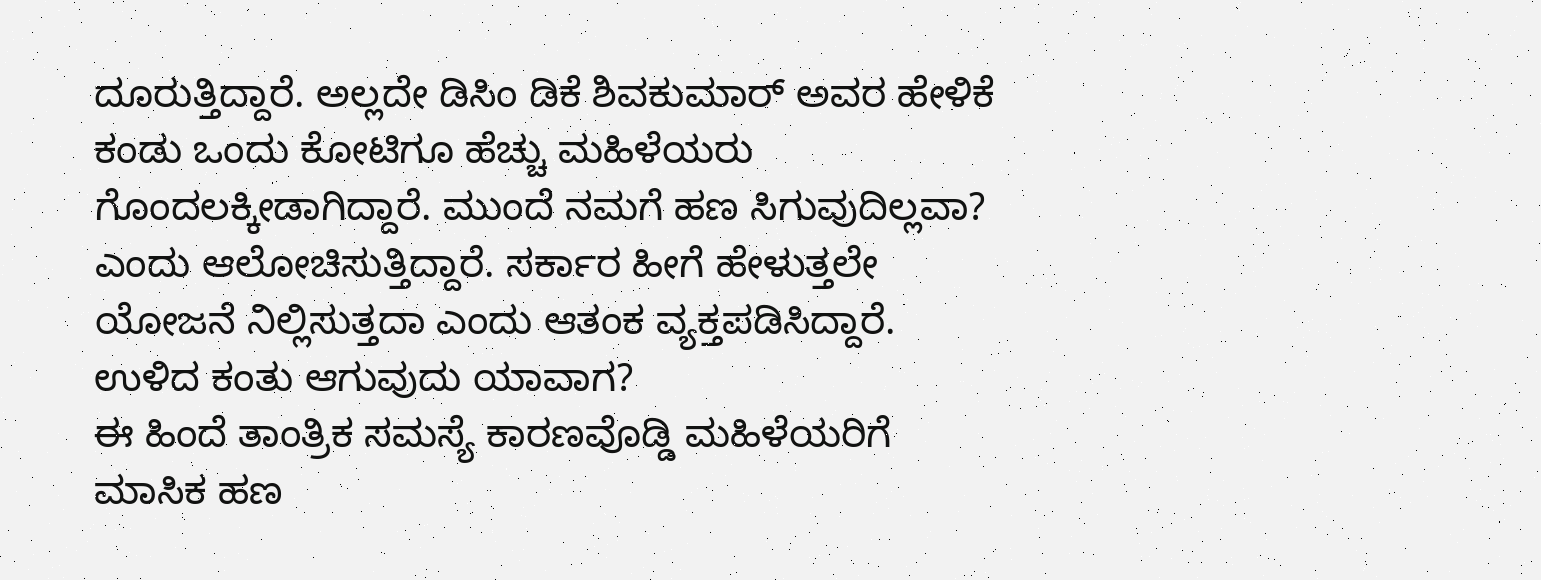ದೂರುತ್ತಿದ್ದಾರೆ. ಅಲ್ಲದೇ ಡಿಸಿಂ ಡಿಕೆ ಶಿವಕುಮಾರ್ ಅವರ ಹೇಳಿಕೆ ಕಂಡು ಒಂದು ಕೋಟಿಗೂ ಹೆಚ್ಚು ಮಹಿಳೆಯರು ಗೊಂದಲಕ್ಕೀಡಾಗಿದ್ದಾರೆ. ಮುಂದೆ ನಮಗೆ ಹಣ ಸಿಗುವುದಿಲ್ಲವಾ? ಎಂದು ಆಲೋಚಿಸುತ್ತಿದ್ದಾರೆ. ಸರ್ಕಾರ ಹೀಗೆ ಹೇಳುತ್ತಲೇ ಯೋಜನೆ ನಿಲ್ಲಿಸುತ್ತದಾ ಎಂದು ಆತಂಕ ವ್ಯಕ್ತಪಡಿಸಿದ್ದಾರೆ.
ಉಳಿದ ಕಂತು ಆಗುವುದು ಯಾವಾಗ?
ಈ ಹಿಂದೆ ತಾಂತ್ರಿಕ ಸಮಸ್ಯೆ ಕಾರಣವೊಡ್ಡಿ ಮಹಿಳೆಯರಿಗೆ ಮಾಸಿಕ ಹಣ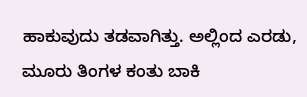ಹಾಕುವುದು ತಡವಾಗಿತ್ತು. ಅಲ್ಲಿಂದ ಎರಡು, ಮೂರು ತಿಂಗಳ ಕಂತು ಬಾಕಿ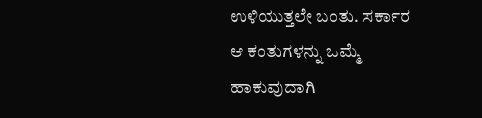ಉಳಿಯುತ್ತಲೇ ಬಂತು. ಸರ್ಕಾರ ಆ ಕಂತುಗಳನ್ನು ಒಮ್ಮೆ ಹಾಕುವುದಾಗಿ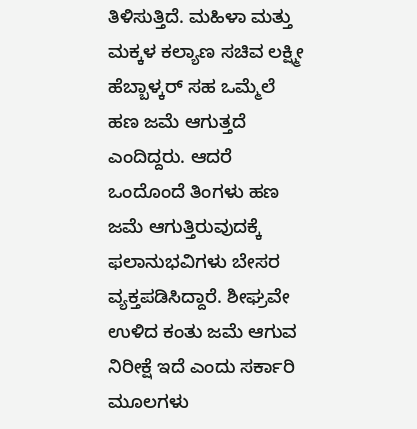ತಿಳಿಸುತ್ತಿದೆ. ಮಹಿಳಾ ಮತ್ತು ಮಕ್ಕಳ ಕಲ್ಯಾಣ ಸಚಿವ ಲಕ್ಷ್ಮೀ ಹೆಬ್ಬಾಳ್ಕರ್ ಸಹ ಒಮ್ಮೆಲೆ ಹಣ ಜಮೆ ಆಗುತ್ತದೆ ಎಂದಿದ್ದರು. ಆದರೆ ಒಂದೊಂದೆ ತಿಂಗಳು ಹಣ ಜಮೆ ಆಗುತ್ತಿರುವುದಕ್ಕೆ ಫಲಾನುಭವಿಗಳು ಬೇಸರ ವ್ಯಕ್ತಪಡಿಸಿದ್ದಾರೆ. ಶೀಘ್ರವೇ ಉಳಿದ ಕಂತು ಜಮೆ ಆಗುವ ನಿರೀಕ್ಷೆ ಇದೆ ಎಂದು ಸರ್ಕಾರಿ ಮೂಲಗಳು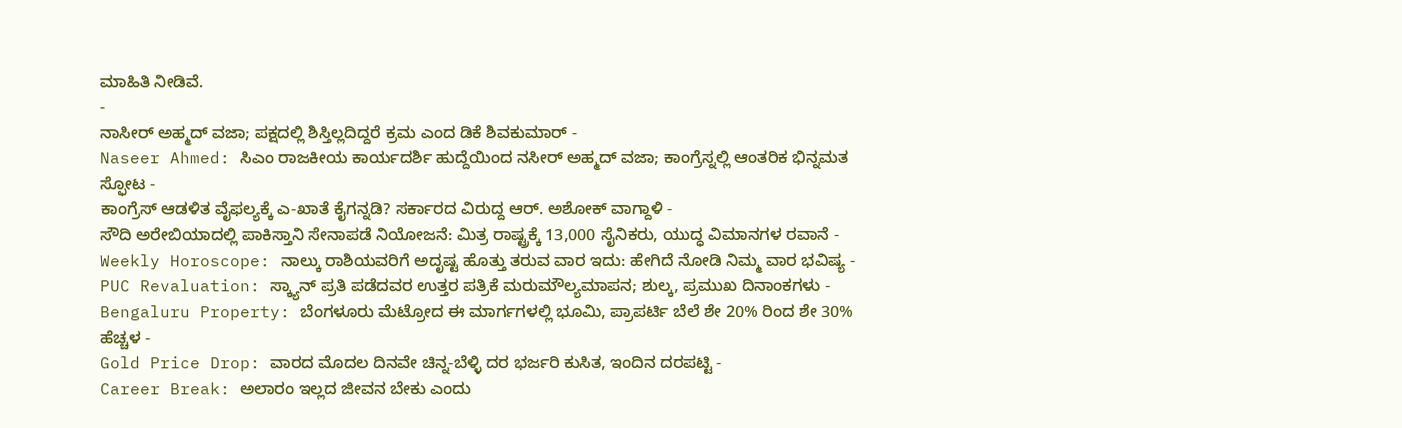ಮಾಹಿತಿ ನೀಡಿವೆ.
-
ನಾಸೀರ್ ಅಹ್ಮದ್ ವಜಾ; ಪಕ್ಷದಲ್ಲಿ ಶಿಸ್ತಿಲ್ಲದಿದ್ದರೆ ಕ್ರಮ ಎಂದ ಡಿಕೆ ಶಿವಕುಮಾರ್ -
Naseer Ahmed: ಸಿಎಂ ರಾಜಕೀಯ ಕಾರ್ಯದರ್ಶಿ ಹುದ್ದೆಯಿಂದ ನಸೀರ್ ಅಹ್ಮದ್ ವಜಾ; ಕಾಂಗ್ರೆಸ್ನಲ್ಲಿ ಆಂತರಿಕ ಭಿನ್ನಮತ ಸ್ಫೋಟ -
ಕಾಂಗ್ರೆಸ್ ಆಡಳಿತ ವೈಫಲ್ಯಕ್ಕೆ ಎ-ಖಾತೆ ಕೈಗನ್ನಡಿ? ಸರ್ಕಾರದ ವಿರುದ್ದ ಆರ್. ಅಶೋಕ್ ವಾಗ್ದಾಳಿ -
ಸೌದಿ ಅರೇಬಿಯಾದಲ್ಲಿ ಪಾಕಿಸ್ತಾನಿ ಸೇನಾಪಡೆ ನಿಯೋಜನೆ: ಮಿತ್ರ ರಾಷ್ಟ್ರಕ್ಕೆ 13,000 ಸೈನಿಕರು, ಯುದ್ಧ ವಿಮಾನಗಳ ರವಾನೆ -
Weekly Horoscope: ನಾಲ್ಕು ರಾಶಿಯವರಿಗೆ ಅದೃಷ್ಟ ಹೊತ್ತು ತರುವ ವಾರ ಇದು: ಹೇಗಿದೆ ನೋಡಿ ನಿಮ್ಮ ವಾರ ಭವಿಷ್ಯ -
PUC Revaluation: ಸ್ಕ್ಯಾನ್ ಪ್ರತಿ ಪಡೆದವರ ಉತ್ತರ ಪತ್ರಿಕೆ ಮರುಮೌಲ್ಯಮಾಪನ; ಶುಲ್ಕ, ಪ್ರಮುಖ ದಿನಾಂಕಗಳು -
Bengaluru Property: ಬೆಂಗಳೂರು ಮೆಟ್ರೋದ ಈ ಮಾರ್ಗಗಳಲ್ಲಿ ಭೂಮಿ, ಪ್ರಾಪರ್ಟಿ ಬೆಲೆ ಶೇ 20% ರಿಂದ ಶೇ 30% ಹೆಚ್ಚಳ -
Gold Price Drop: ವಾರದ ಮೊದಲ ದಿನವೇ ಚಿನ್ನ-ಬೆಳ್ಳಿ ದರ ಭರ್ಜರಿ ಕುಸಿತ, ಇಂದಿನ ದರಪಟ್ಟಿ -
Career Break: ಅಲಾರಂ ಇಲ್ಲದ ಜೀವನ ಬೇಕು ಎಂದು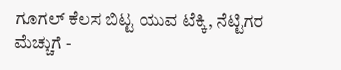ಗೂಗಲ್ ಕೆಲಸ ಬಿಟ್ಟ ಯುವ ಟೆಕ್ಕಿ, ನೆಟ್ಟಿಗರ ಮೆಚ್ಚುಗೆ -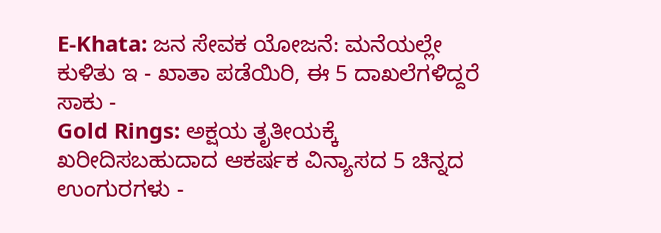E-Khata: ಜನ ಸೇವಕ ಯೋಜನೆ: ಮನೆಯಲ್ಲೇ ಕುಳಿತು ಇ - ಖಾತಾ ಪಡೆಯಿರಿ, ಈ 5 ದಾಖಲೆಗಳಿದ್ದರೆ ಸಾಕು -
Gold Rings: ಅಕ್ಷಯ ತೃತೀಯಕ್ಕೆ ಖರೀದಿಸಬಹುದಾದ ಆಕರ್ಷಕ ವಿನ್ಯಾಸದ 5 ಚಿನ್ನದ ಉಂಗುರಗಳು -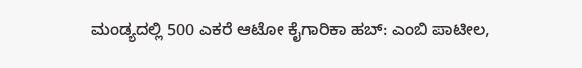ಮಂಡ್ಯದಲ್ಲಿ 500 ಎಕರೆ ಆಟೋ ಕೈಗಾರಿಕಾ ಹಬ್: ಎಂಬಿ ಪಾಟೀಲ,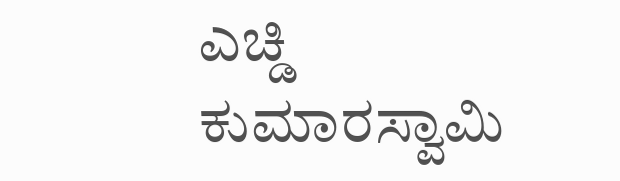ಎಚ್ಡಿ ಕುಮಾರಸ್ವಾಮಿ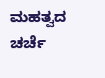ಮಹತ್ವದ ಚರ್ಚೆ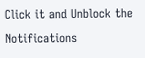Click it and Unblock the Notifications